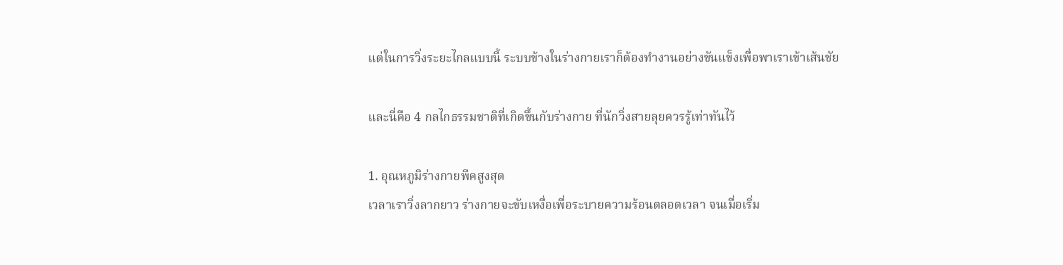แต่ในการวิ่งระยะไกลแบบนี้ ระบบข้างในร่างกายเราก็ต้องทำงานอย่างขันแข็งเพื่อพาเราเข้าเส้นชัย

และนี่คือ 4 กลไกธรรมชาติที่เกิดขึ้นกับร่างกาย ที่นักวิ่งสายลุยควรรู้เท่าทันไว้

1. อุณหภูมิร่างกายพีคสูงสุด
เวลาเราวิ่งลากยาว ร่างกายจะขับเหงื่อเพื่อระบายความร้อนตลอดเวลา จนเมื่อเริ่ม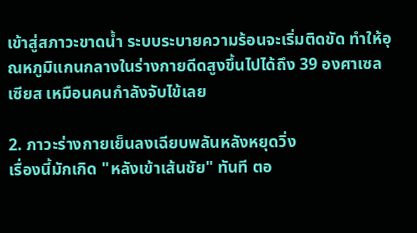เข้าสู่สภาวะขาดน้ำ ระบบระบายความร้อนจะเริ่มติดขัด ทำให้อุณหภูมิแกนกลางในร่างกายดีดสูงขึ้นไปได้ถึง 39 องศาเซลเซียส เหมือนคนกำลังจับไข้เลย

2. ภาวะร่างกายเย็นลงเฉียบพลันหลังหยุดวิ่ง
เรื่องนี้มักเกิด "หลังเข้าเส้นชัย" ทันที ตอ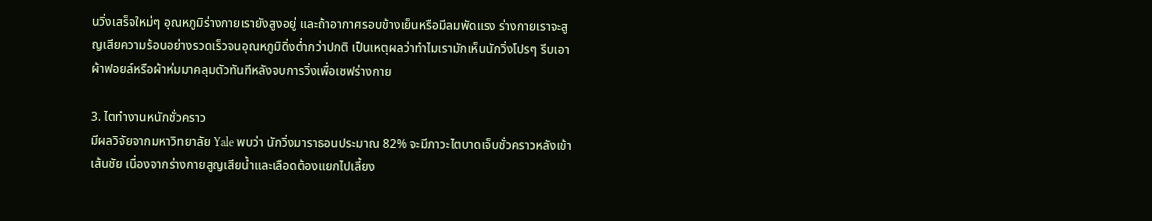นวิ่งเสร็จใหม่ๆ อุณหภูมิร่างกายเรายังสูงอยู่ และถ้าอากาศรอบข้างเย็นหรือมีลมพัดแรง ร่างกายเราจะสูญเสียความร้อนอย่างรวดเร็วจนอุณหภูมิดิ่งต่ำกว่าปกติ เป็นเหตุผลว่าทำไมเรามักเห็นนักวิ่งโปรๆ รีบเอาผ้าฟอยล์หรือผ้าห่มมาคลุมตัวทันทีหลังจบการวิ่งเพื่อเซฟร่างกาย

3. ไตทำงานหนักชั่วคราว
มีผลวิจัยจากมหาวิทยาลัย Yale พบว่า นักวิ่งมาราธอนประมาณ 82% จะมีภาวะไตบาดเจ็บชั่วคราวหลังเข้าเส้นชัย เนื่องจากร่างกายสูญเสียน้ำและเลือดต้องแยกไปเลี้ยง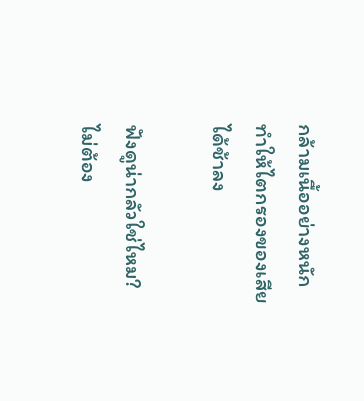กล้ามเนื้ออย่างหนัก ทำให้ไตกรองของเสียได้ช้าลง

ฟังดูน่ากลัวใช่ไหม? ไม่ต้อง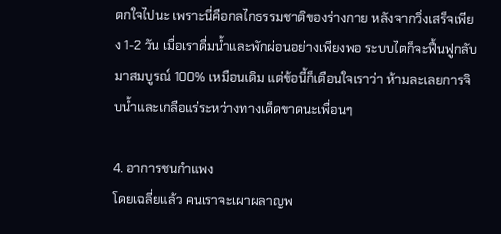ตกใจไปนะ เพราะนี่คือกลไกธรรมชาติของร่างกาย หลังจากวิ่งเสร็จเพียง 1-2 วัน เมื่อเราดื่มน้ำและพักผ่อนอย่างเพียงพอ ระบบไตก็จะฟื้นฟูกลับมาสมบูรณ์ 100% เหมือนเดิม แต่ข้อนี้ก็เตือนใจเราว่า ห้ามละเลยการจิบน้ำและเกลือแร่ระหว่างทางเด็ดขาดนะเพื่อนๆ

4. อาการชนกำแพง
โดยเฉลี่ยแล้ว คนเราจะเผาผลาญพ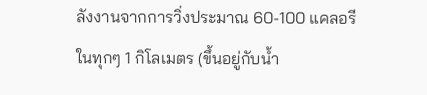ลังงานจากการวิ่งประมาณ 60-100 แคลอรี ในทุกๆ 1 กิโลเมตร (ขึ้นอยู่กับน้ำ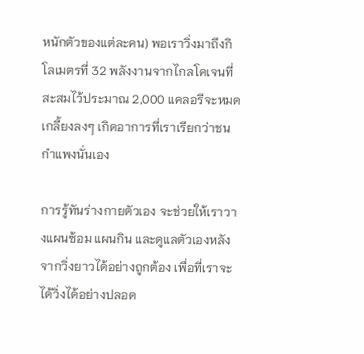หนักตัวของแต่ละคน) พอเราวิ่งมาถึงกิโลเมตรที่ 32 พลังงานจากไกลโคเจนที่สะสมไว้ประมาณ 2,000 แคลอรีจะหมดเกลี้ยงลงๆ เกิดอาการที่เราเรียกว่าชนกำแพงนั่นเอง

การรู้ทันร่างกายตัวเอง จะช่วยให้เราวางแผนซ้อม แผนกิน และดูแลตัวเองหลังจากวิ่งยาวได้อย่างถูกต้อง เพื่อที่เราจะได้วิ่งได้อย่างปลอด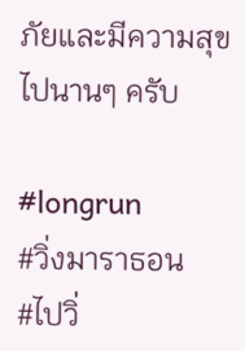ภัยและมีความสุขไปนานๆ ครับ

#longrun
#วิ่งมาราธอน
#ไปวิ่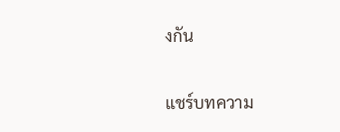งกัน

แชร์บทความ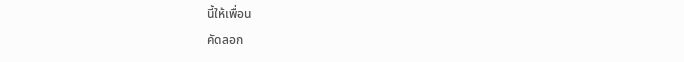นี้ให้เพื่อน
คัดลอก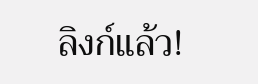ลิงก์แล้ว!